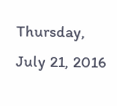Thursday, July 21, 2016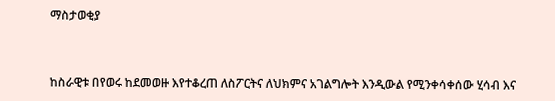ማስታወቂያ



ከስራዊቱ በየወሩ ከደመወዙ እየተቆረጠ ለስፖርትና ለህክምና አገልግሎት እንዲውል የሚንቀሳቀሰው ሂሳብ እና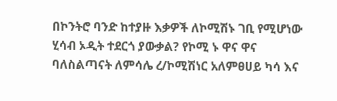በኮንትሮ ባንድ ከተያዙ እቃዎች ለኮሚሽኑ ገቢ የሚሆነው ሂሳብ ኦዲት ተደርጎ ያውቃል? የኮሚ ኑ ዋና ዋና ባለስልጣናት ለምሳሌ ረ/ኮሚሽነር አለምፀሀይ ካሳ እና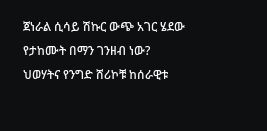ጀነራል ሲሳይ ሽኩር ውጭ አገር ሄደው የታከሙት በማን ገንዘብ ነው? ህወሃትና የንግድ ሸሪኮቹ ከሰራዊቱ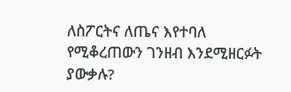ለስፖርትና ለጤና እየተባለ የሚቆረጠውን ገንዘብ እንደሚዘርፉት ያውቃሉ?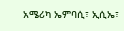አሜሪካ ኤምባሲ፣ ኢሲኤ፣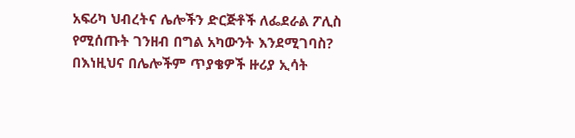አፍሪካ ህብረትና ሌሎችን ድርጅቶች ለፌደራል ፖሊስ የሚሰጡት ገንዘብ በግል አካውንት እንደሚገባስ?
በእነዚህና በሌሎችም ጥያቄዎች ዙሪያ ኢሳት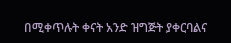በሚቀጥሉት ቀናት አንድ ዝግጅት ያቀርባልና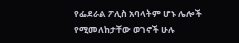የፌደራል ፖሊስ አባላትም ሆኑ ሌሎች የሚመለከታቸው ወገኖች ሁሉ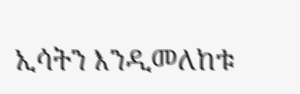ኢሳትን እንዲመለከቱ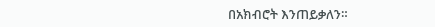በአክብሮት እንጠይቃለን።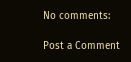No comments:

Post a Comment